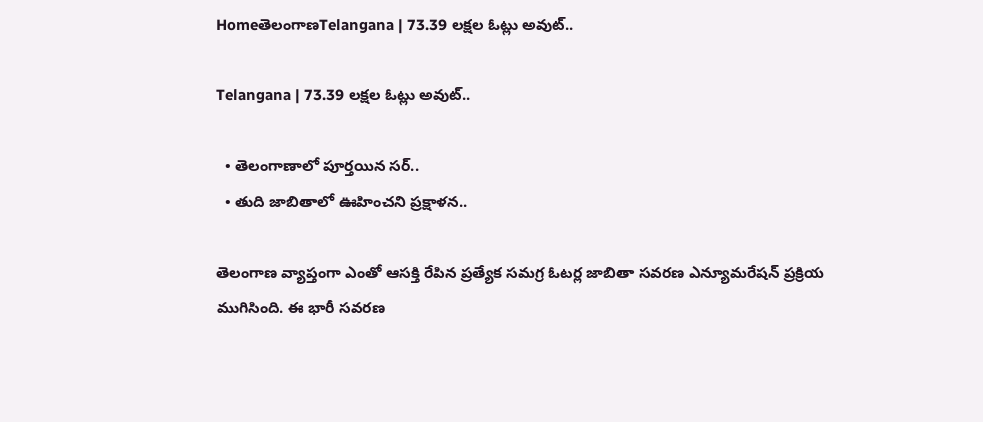HomeతెలంగాణTelangana | 73.39 లక్షల ఓట్లు అవుట్..

Telangana | 73.39 లక్షల ఓట్లు అవుట్..

  • తెలంగాణాలో పూర్తయిన సర్..
  • తుది జాబితాలో ఊహించని ప్రక్షాళన..

తెలంగాణ వ్యాప్తంగా ఎంతో ఆసక్తి రేపిన ప్రత్యేక సమగ్ర ఓటర్ల జాబితా సవరణ ఎన్యూమరేషన్ ప్రక్రియ ముగిసింది. ఈ భారీ సవరణ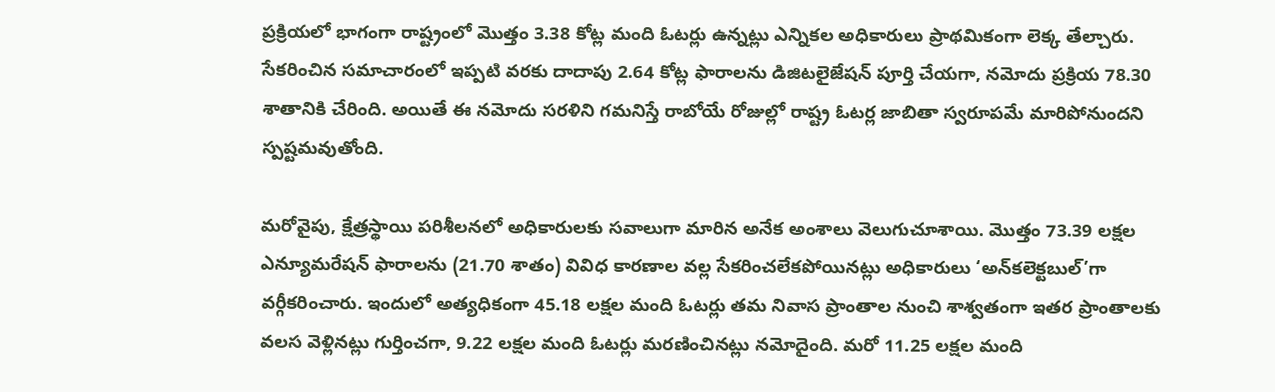ప్రక్రియలో భాగంగా రాష్ట్రంలో మొత్తం 3.38 కోట్ల మంది ఓటర్లు ఉన్నట్లు ఎన్నికల అధికారులు ప్రాథమికంగా లెక్క తేల్చారు. సేకరించిన సమాచారంలో ఇప్పటి వరకు దాదాపు 2.64 కోట్ల ఫారాలను డిజిటలైజేషన్ పూర్తి చేయగా, నమోదు ప్రక్రియ 78.30 శాతానికి చేరింది. అయితే ఈ నమోదు సరళిని గమనిస్తే రాబోయే రోజుల్లో రాష్ట్ర ఓటర్ల జాబితా స్వరూపమే మారిపోనుందని స్పష్టమవుతోంది.

మరోవైపు, క్షేత్రస్థాయి పరిశీలనలో అధికారులకు సవాలుగా మారిన అనేక అంశాలు వెలుగుచూశాయి. మొత్తం 73.39 లక్షల ఎన్యూమరేషన్ ఫారాలను (21.70 శాతం) వివిధ కారణాల వల్ల సేకరించలేకపోయినట్లు అధికారులు ‘అన్‌కలెక్టబుల్’గా వర్గీకరించారు. ఇందులో అత్యధికంగా 45.18 లక్షల మంది ఓటర్లు తమ నివాస ప్రాంతాల నుంచి శాశ్వతంగా ఇతర ప్రాంతాలకు వలస వెళ్లినట్లు గుర్తించగా, 9.22 లక్షల మంది ఓటర్లు మరణించినట్లు నమోదైంది. మరో 11.25 లక్షల మంది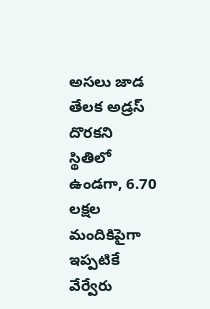అసలు జాడ తేలక అడ్రస్ దొరకని స్థితిలో ఉండగా, 6.70 లక్షల మందికిపైగా ఇప్పటికే వేర్వేరు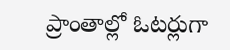ప్రాంతాల్లో ఓటర్లుగా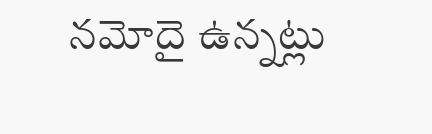నమోదై ఉన్నట్లు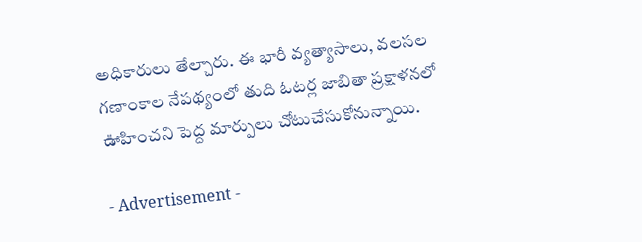అధికారులు తేల్చారు. ఈ భారీ వ్యత్యాసాలు, వలసల గణాంకాల నేపథ్యంలో తుది ఓటర్ల జాబితా ప్రక్షాళనలో ఊహించని పెద్ద మార్పులు చోటుచేసుకోనున్నాయి.

- Advertisement -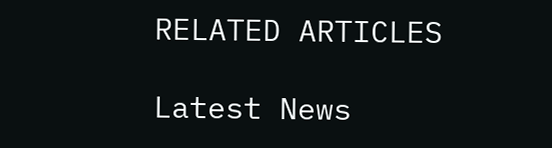RELATED ARTICLES

Latest News